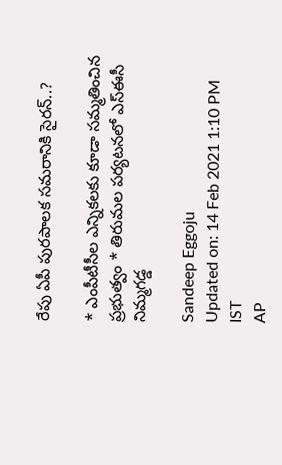రేపు ఏపీ పురపాలక సమరానికి సైరన్‌..?

* ఎంపీటీసీల ఎన్నికలకు కూడా సమ్మతించిన ప్రభుత్వం * తిరుమల పర్యటనలో ఎస్‌ఈసీ నిమ్మగడ్డ

Sandeep Eggoju
Updated on: 14 Feb 2021 1:10 PM IST
AP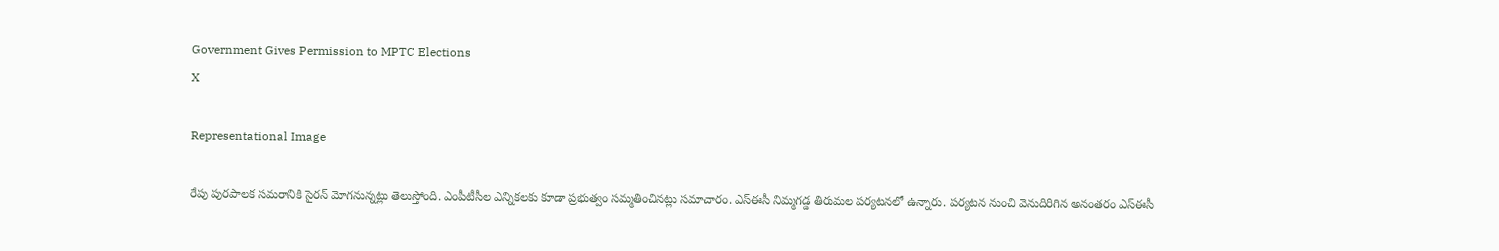Government Gives Permission to MPTC Elections
X

Representational Image

రేపు పురపాలక సమరానికి సైరన్‌ మోగనున్నట్లు తెలుస్తోంది. ఎంపీటీసీల ఎన్నికలకు కూడా ప్రభుత్వం సమ్మతించినట్లు సమాచారం. ఎస్‌ఈసీ నిమ్మగడ్డ తిరుమల పర్యటనలో ఉన్నారు. పర్యటన నుంచి వెనుదిరిగిన అనంతరం ఎస్‌ఈసీ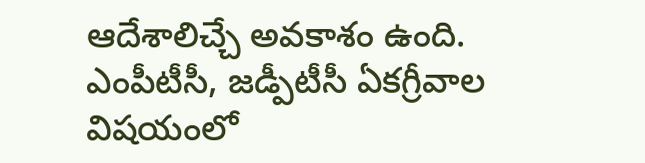ఆదేశాలిచ్చే అవకాశం ఉంది. ఎంపీటీసీ, జడ్పీటీసీ ఏకగ్రీవాల విషయంలో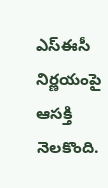ఎస్‌ఈసీ నిర్ణయంపై ఆసక్తి నెలకొంది.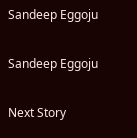Sandeep Eggoju

Sandeep Eggoju

Next Story